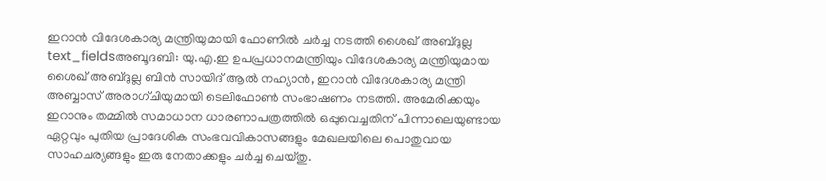ഇറാൻ വിദേശകാര്യ മന്ത്രിയുമായി ഫോണിൽ ചർച്ച നടത്തി ശൈഖ് അബ്ദുല്ല
text_fieldsഅബൂദബി: യു.എ.ഇ ഉപപ്രധാനമന്ത്രിയും വിദേശകാര്യ മന്ത്രിയുമായ ശൈഖ് അബ്ദുല്ല ബിൻ സായിദ് ആൽ നഹ്യാൻ, ഇറാൻ വിദേശകാര്യ മന്ത്രി അബ്ബാസ് അരാഗ്ചിയുമായി ടെലിഫോൺ സംഭാഷണം നടത്തി. അമേരിക്കയും ഇറാനും തമ്മിൽ സമാധാന ധാരണാപത്രത്തിൽ ഒപ്പുവെച്ചതിന് പിന്നാലെയുണ്ടായ ഏറ്റവും പുതിയ പ്രാദേശിക സംഭവവികാസങ്ങളും മേഖലയിലെ പൊതുവായ സാഹചര്യങ്ങളും ഇരു നേതാക്കളും ചർച്ച ചെയ്തു.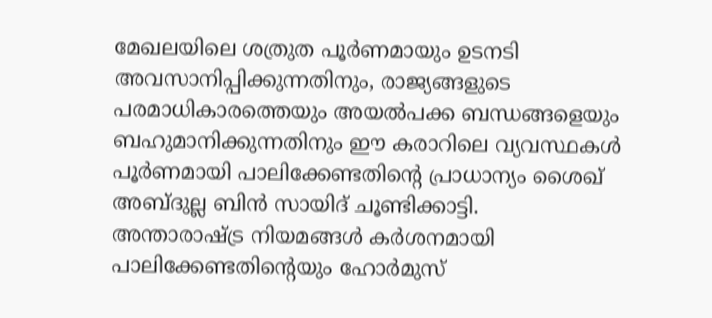മേഖലയിലെ ശത്രുത പൂർണമായും ഉടനടി അവസാനിപ്പിക്കുന്നതിനും, രാജ്യങ്ങളുടെ പരമാധികാരത്തെയും അയൽപക്ക ബന്ധങ്ങളെയും ബഹുമാനിക്കുന്നതിനും ഈ കരാറിലെ വ്യവസ്ഥകൾ പൂർണമായി പാലിക്കേണ്ടതിന്റെ പ്രാധാന്യം ശൈഖ് അബ്ദുല്ല ബിൻ സായിദ് ചൂണ്ടിക്കാട്ടി.
അന്താരാഷ്ട്ര നിയമങ്ങൾ കർശനമായി പാലിക്കേണ്ടതിന്റെയും ഹോർമുസ്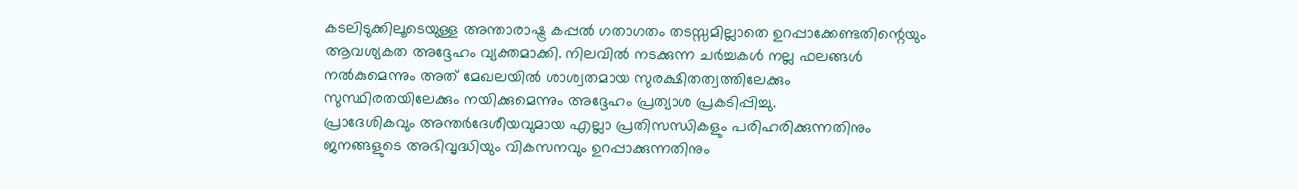കടലിടുക്കിലൂടെയുള്ള അന്താരാഷ്ട്ര കപ്പൽ ഗതാഗതം തടസ്സമില്ലാതെ ഉറപ്പാക്കേണ്ടതിന്റെയും ആവശ്യകത അദ്ദേഹം വ്യക്തമാക്കി. നിലവിൽ നടക്കുന്ന ചർച്ചകൾ നല്ല ഫലങ്ങൾ നൽകുമെന്നും അത് മേഖലയിൽ ശാശ്വതമായ സുരക്ഷിതത്വത്തിലേക്കും സുസ്ഥിരതയിലേക്കും നയിക്കുമെന്നും അദ്ദേഹം പ്രത്യാശ പ്രകടിപ്പിച്ചു.
പ്രാദേശികവും അന്തർദേശീയവുമായ എല്ലാ പ്രതിസന്ധികളും പരിഹരിക്കുന്നതിനും ജനങ്ങളുടെ അഭിവൃദ്ധിയും വികസനവും ഉറപ്പാക്കുന്നതിനും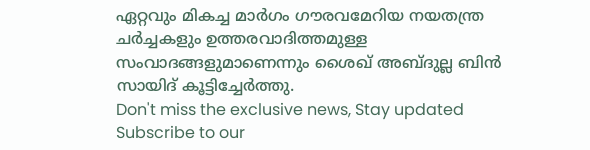ഏറ്റവും മികച്ച മാർഗം ഗൗരവമേറിയ നയതന്ത്ര ചർച്ചകളും ഉത്തരവാദിത്തമുള്ള സംവാദങ്ങളുമാണെന്നും ശൈഖ് അബ്ദുല്ല ബിൻ സായിദ് കൂട്ടിച്ചേർത്തു.
Don't miss the exclusive news, Stay updated
Subscribe to our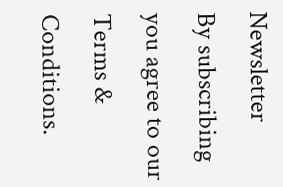Newsletter
By subscribing you agree to our Terms & Conditions.